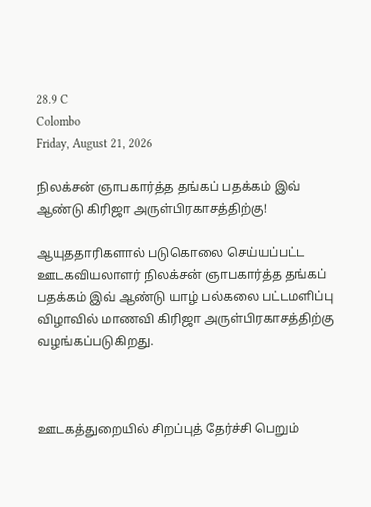28.9 C
Colombo
Friday, August 21, 2026

நிலக்சன் ஞாபகார்த்த தங்கப் பதக்கம் இவ் ஆண்டு கிரிஜா அருள்பிரகாசத்திற்கு!

ஆயுததாரிகளால் படுகொலை செய்யப்பட்ட ஊடகவியலாளர் நிலக்சன் ஞாபகார்த்த தங்கப் பதக்கம் இவ் ஆண்டு யாழ் பல்கலை பட்டமளிப்பு விழாவில் மாணவி கிரிஜா அருள்பிரகாசத்திற்கு வழங்கப்படுகிறது.



ஊடகத்துறையில் சிறப்புத் தேர்ச்சி பெறும்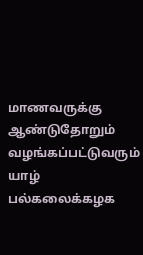மாணவருக்கு ஆண்டுதோறும் வழங்கப்பட்டுவரும் யாழ் பல்கலைக்கழக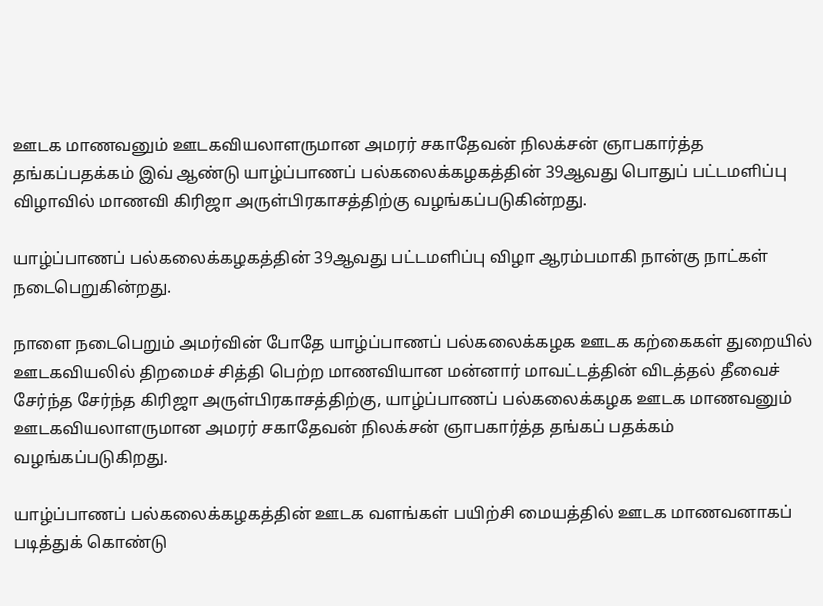ஊடக மாணவனும் ஊடகவியலாளருமான அமரர் சகாதேவன் நிலக்சன் ஞாபகார்த்த தங்கப்பதக்கம் இவ் ஆண்டு யாழ்ப்பாணப் பல்கலைக்கழகத்தின் 39ஆவது பொதுப் பட்டமளிப்பு விழாவில் மாணவி கிரிஜா அருள்பிரகாசத்திற்கு வழங்கப்படுகின்றது.

யாழ்ப்பாணப் பல்கலைக்கழகத்தின் 39ஆவது பட்டமளிப்பு விழா ஆரம்பமாகி நான்கு நாட்கள் நடைபெறுகின்றது.

நாளை நடைபெறும் அமர்வின் போதே யாழ்ப்பாணப் பல்கலைக்கழக ஊடக கற்கைகள் துறையில் ஊடகவியலில் திறமைச் சித்தி பெற்ற மாணவியான மன்னார் மாவட்டத்தின் விடத்தல் தீவைச் சேர்ந்த சேர்ந்த கிரிஜா அருள்பிரகாசத்திற்கு, யாழ்ப்பாணப் பல்கலைக்கழக ஊடக மாணவனும் ஊடகவியலாளருமான அமரர் சகாதேவன் நிலக்சன் ஞாபகார்த்த தங்கப் பதக்கம் வழங்கப்படுகிறது.

யாழ்ப்பாணப் பல்கலைக்கழகத்தின் ஊடக வளங்கள் பயிற்சி மையத்தில் ஊடக மாணவனாகப் படித்துக் கொண்டு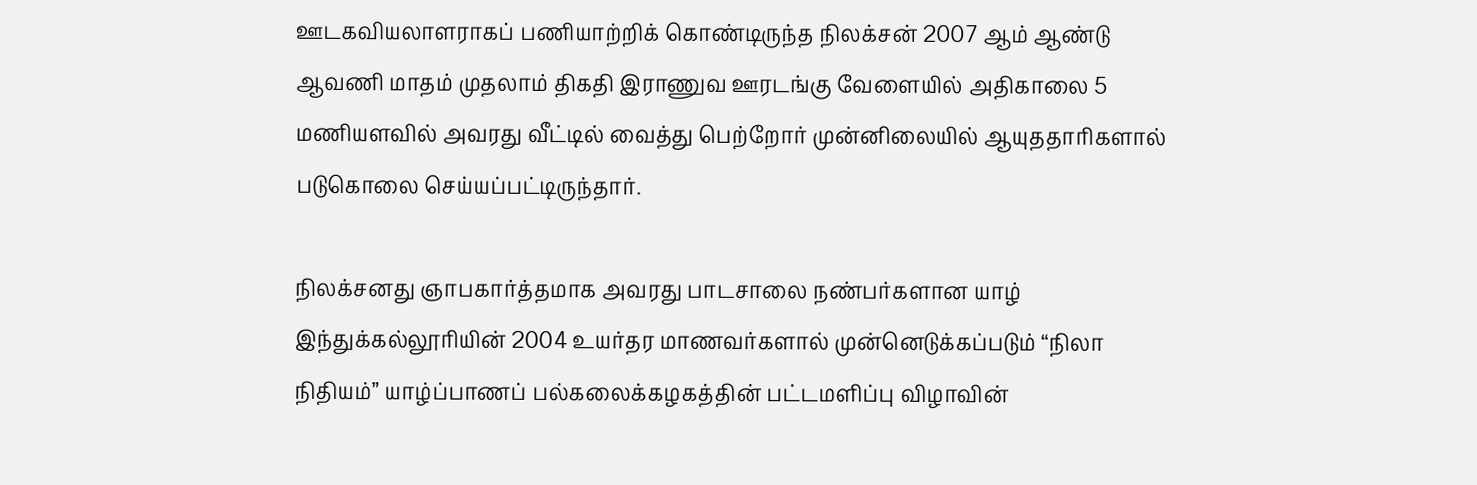ஊடகவியலாளராகப் பணியாற்றிக் கொண்டிருந்த நிலக்சன் 2007 ஆம் ஆண்டு ஆவணி மாதம் முதலாம் திகதி இராணுவ ஊரடங்கு வேளையில் அதிகாலை 5 மணியளவில் அவரது வீட்டில் வைத்து பெற்றோர் முன்னிலையில் ஆயுததாரிகளால் படுகொலை செய்யப்பட்டிருந்தார்.

நிலக்சனது ஞாபகார்த்தமாக அவரது பாடசாலை நண்பர்களான யாழ் இந்துக்கல்லூரியின் 2004 உயர்தர மாணவர்களால் முன்னெடுக்கப்படும் “நிலா நிதியம்” யாழ்ப்பாணப் பல்கலைக்கழகத்தின் பட்டமளிப்பு விழாவின்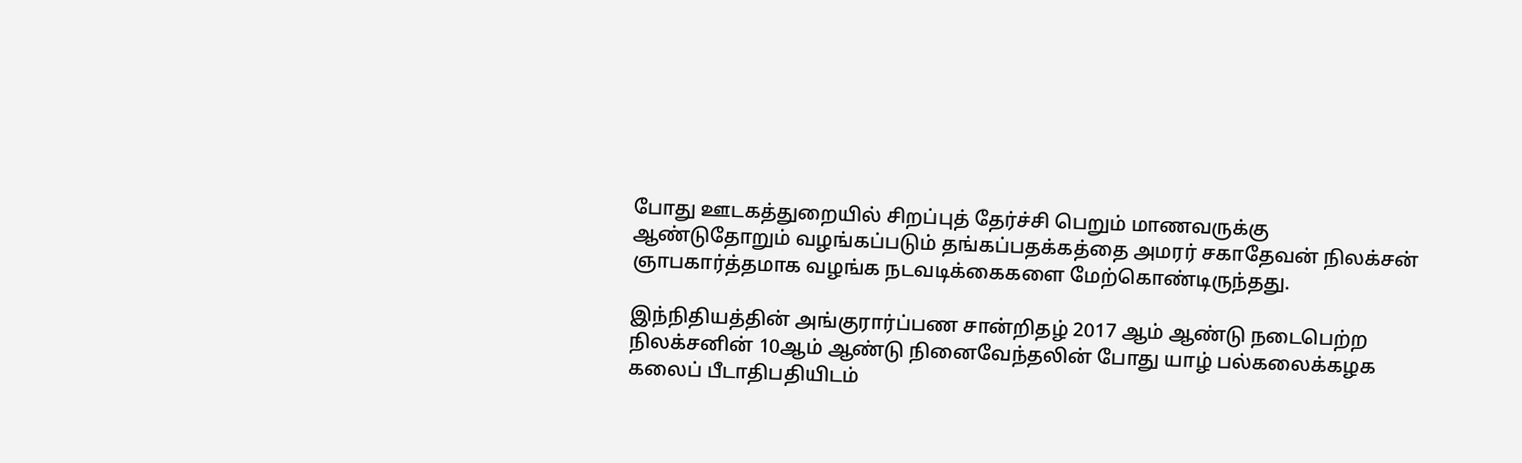போது ஊடகத்துறையில் சிறப்புத் தேர்ச்சி பெறும் மாணவருக்கு ஆண்டுதோறும் வழங்கப்படும் தங்கப்பதக்கத்தை அமரர் சகாதேவன் நிலக்சன் ஞாபகார்த்தமாக வழங்க நடவடிக்கைகளை மேற்கொண்டிருந்தது.

இந்நிதியத்தின் அங்குரார்ப்பண சான்றிதழ் 2017 ஆம் ஆண்டு நடைபெற்ற நிலக்சனின் 10ஆம் ஆண்டு நினைவேந்தலின் போது யாழ் பல்கலைக்கழக கலைப் பீடாதிபதியிடம்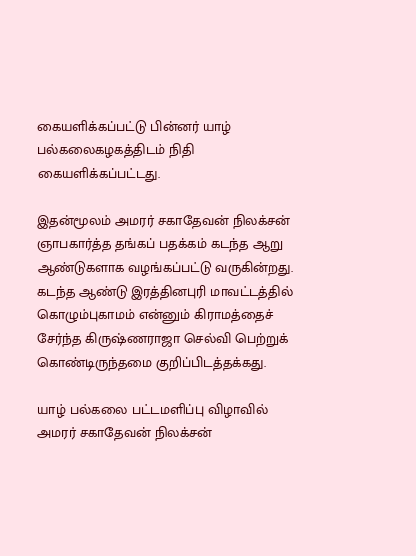கையளிக்கப்பட்டு பின்னர் யாழ் பல்கலைகழகத்திடம் நிதி கையளிக்கப்பட்டது.

இதன்மூலம் அமரர் சகாதேவன் நிலக்சன் ஞாபகார்த்த தங்கப் பதக்கம் கடந்த ஆறு ஆண்டுகளாக வழங்கப்பட்டு வருகின்றது. கடந்த ஆண்டு இரத்தினபுரி மாவட்டத்தில் கொழும்புகாமம் என்னும் கிராமத்தைச் சேர்ந்த கிருஷ்ணராஜா செல்வி பெற்றுக் கொண்டிருந்தமை குறிப்பிடத்தக்கது.

யாழ் பல்கலை பட்டமளிப்பு விழாவில் அமரர் சகாதேவன் நிலக்சன்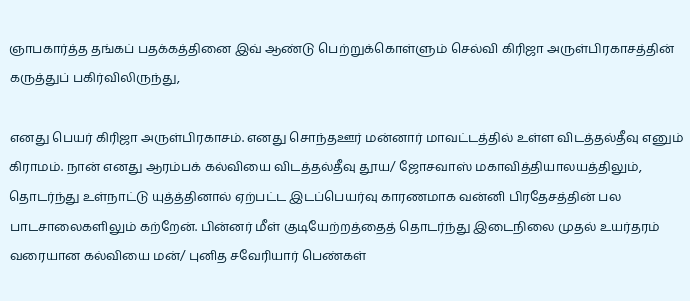ஞாபகார்த்த தங்கப் பதக்கத்தினை இவ் ஆண்டு பெற்றுக்கொள்ளும் செல்வி கிரிஜா அருள்பிரகாசத்தின் கருத்துப் பகிர்விலிருந்து,

எனது பெயர் கிரிஜா அருள்பிரகாசம். எனது சொந்தஊர் மன்னார் மாவட்டத்தில் உள்ள விடத்தல்தீவு எனும் கிராமம். நான் எனது ஆரம்பக் கல்வியை விடத்தல்தீவு தூய/ ஜோசவாஸ் மகாவித்தியாலயத்திலும், தொடர்ந்து உள்நாட்டு யுத்த்தினால் ஏற்பட்ட இடப்பெயர்வு காரணமாக வன்னி பிரதேசத்தின் பல பாடசாலைகளிலும் கற்றேன். பின்னர் மீள் குடியேற்றத்தைத் தொடர்ந்து இடைநிலை முதல் உயர்தரம் வரையான கல்வியை மன்/ புனித சவேரியார் பெண்கள்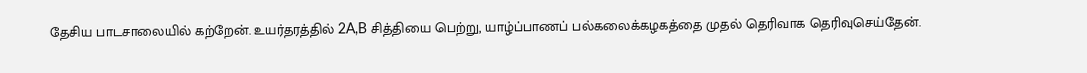தேசிய பாடசாலையில் கற்றேன். உயர்தரத்தில் 2A,B சித்தியை பெற்று, யாழ்ப்பாணப் பல்கலைக்கழகத்தை முதல் தெரிவாக தெரிவுசெய்தேன்.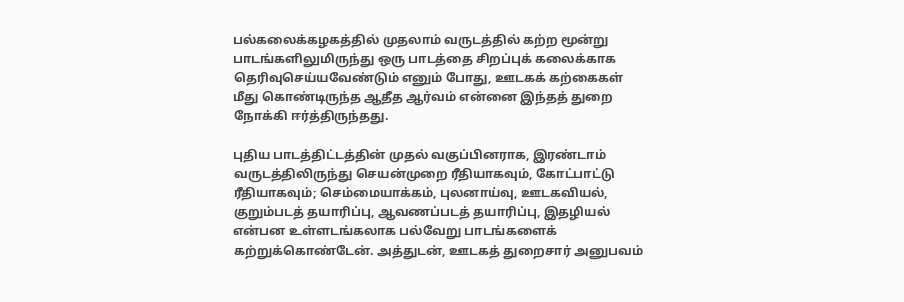பல்கலைக்கழகத்தில் முதலாம் வருடத்தில் கற்ற மூன்று பாடங்களிலுமிருந்து ஒரு பாடத்தை சிறப்புக் கலைக்காக தெரிவுசெய்யவேண்டும் எனும் போது, ஊடகக் கற்கைகள் மீது கொண்டிருந்த ஆதீத ஆர்வம் என்னை இந்தத் துறை நோக்கி ஈர்த்திருந்தது.

புதிய பாடத்திட்டத்தின் முதல் வகுப்பினராக, இரண்டாம் வருடத்திலிருந்து செயன்முறை ரீதியாகவும், கோட்பாட்டு ரீதியாகவும்; செம்மையாக்கம், புலனாய்வு, ஊடகவியல், குறும்படத் தயாரிப்பு, ஆவணப்படத் தயாரிப்பு, இதழியல் என்பன உள்ளடங்கலாக பல்வேறு பாடங்களைக் கற்றுக்கொண்டேன். அத்துடன், ஊடகத் துறைசார் அனுபவம்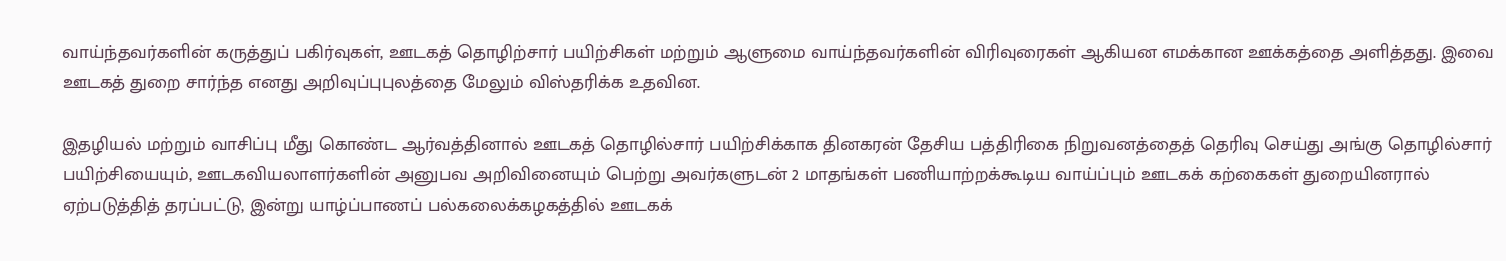வாய்ந்தவர்களின் கருத்துப் பகிர்வுகள், ஊடகத் தொழிற்சார் பயிற்சிகள் மற்றும் ஆளுமை வாய்ந்தவர்களின் விரிவுரைகள் ஆகியன எமக்கான ஊக்கத்தை அளித்தது. இவை ஊடகத் துறை சார்ந்த எனது அறிவுப்புபுலத்தை மேலும் விஸ்தரிக்க உதவின.

இதழியல் மற்றும் வாசிப்பு மீது கொண்ட ஆர்வத்தினால் ஊடகத் தொழில்சார் பயிற்சிக்காக தினகரன் தேசிய பத்திரிகை நிறுவனத்தைத் தெரிவு செய்து அங்கு தொழில்சார் பயிற்சியையும், ஊடகவியலாளர்களின் அனுபவ அறிவினையும் பெற்று அவர்களுடன் 2 மாதங்கள் பணியாற்றக்கூடிய வாய்ப்பும் ஊடகக் கற்கைகள் துறையினரால் ஏற்படுத்தித் தரப்பட்டு, இன்று யாழ்ப்பாணப் பல்கலைக்கழகத்தில் ஊடகக்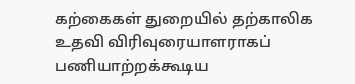கற்கைகள் துறையில் தற்காலிக உதவி விரிவுரையாளராகப் பணியாற்றக்கூடிய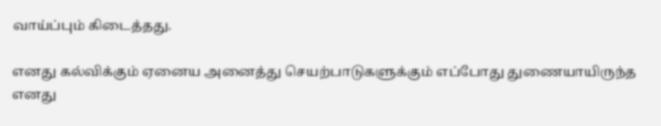வாய்ப்பும் கிடைத்தது.

எனது கல்விக்கும் ஏனைய அனைத்து செயற்பாடுகளுக்கும் எப்போது துணையாயிருந்த எனது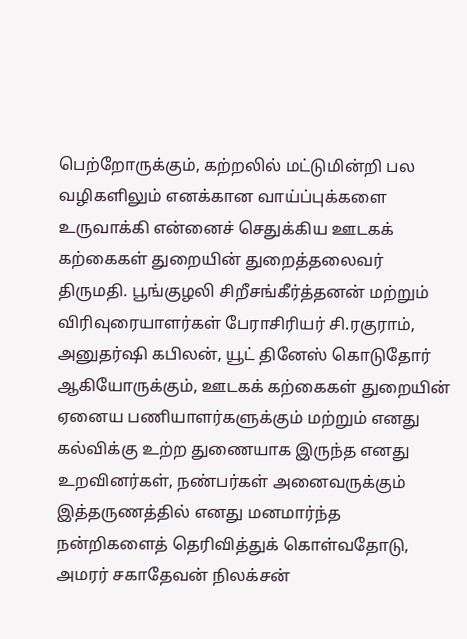பெற்றோருக்கும், கற்றலில் மட்டுமின்றி பல வழிகளிலும் எனக்கான வாய்ப்புக்களை உருவாக்கி என்னைச் செதுக்கிய ஊடகக் கற்கைகள் துறையின் துறைத்தலைவர் திருமதி. பூங்குழலி சிறீசங்கீர்த்தனன் மற்றும் விரிவுரையாளர்கள் பேராசிரியர் சி.ரகுராம், அனுதர்ஷி கபிலன், யூட் தினேஸ் கொடுதோர் ஆகியோருக்கும், ஊடகக் கற்கைகள் துறையின் ஏனைய பணியாளர்களுக்கும் மற்றும் எனது கல்விக்கு உற்ற துணையாக இருந்த எனது உறவினர்கள், நண்பர்கள் அனைவருக்கும் இத்தருணத்தில் எனது மனமார்ந்த நன்றிகளைத் தெரிவித்துக் கொள்வதோடு, அமரர் சகாதேவன் நிலக்சன்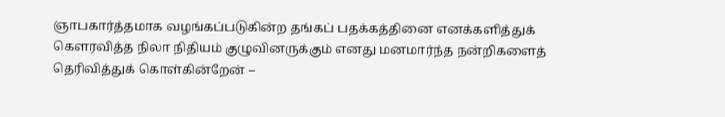ஞாபகார்த்தமாக வழங்கப்படுகின்ற தங்கப் பதக்கத்தினை எனக்களித்துக் கௌரவித்த நிலா நிதியம் குழுவினருக்கும் எனது மனமார்ந்த நன்றிகளைத் தெரிவித்துக் கொள்கின்றேன் –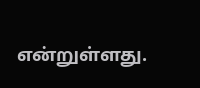என்றுள்ளது.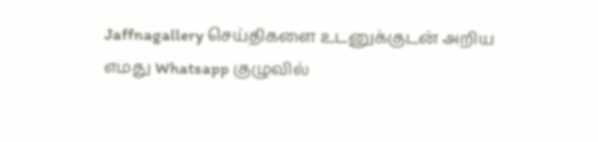Jaffnagallery செய்திகளை உடனுக்குடன் அறிய எமது Whatsapp குழுவில்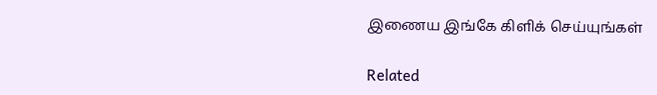இணைய இங்கே கிளிக் செய்யுங்கள்

Related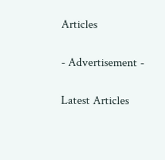Articles

- Advertisement -

Latest Articles